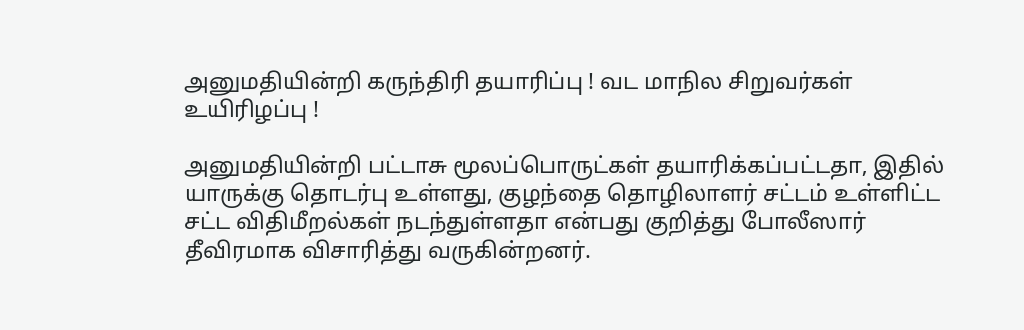அனுமதியின்றி கருந்திரி தயாரிப்பு ! வட மாநில சிறுவர்கள் உயிரிழப்பு !

அனுமதியின்றி பட்டாசு மூலப்பொருட்கள் தயாரிக்கப்பட்டதா, இதில் யாருக்கு தொடர்பு உள்ளது, குழந்தை தொழிலாளர் சட்டம் உள்ளிட்ட சட்ட விதிமீறல்கள் நடந்துள்ளதா என்பது குறித்து போலீஸார் தீவிரமாக விசாரித்து வருகின்றனர்.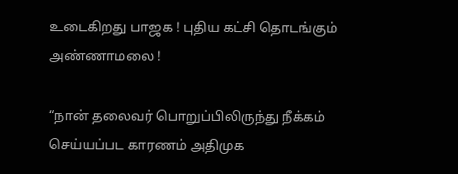உடைகிறது பாஜக ! புதிய கட்சி தொடங்கும் அண்ணாமலை !

“நான் தலைவர் பொறுப்பிலிருந்து நீக்கம் செய்யப்பட காரணம் அதிமுக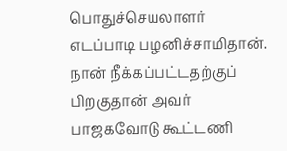பொதுச்செயலாளர் எடப்பாடி பழனிச்சாமிதான். நான் நீக்கப்பட்டதற்குப் பிறகுதான் அவர் பாஜகவோடு கூட்டணி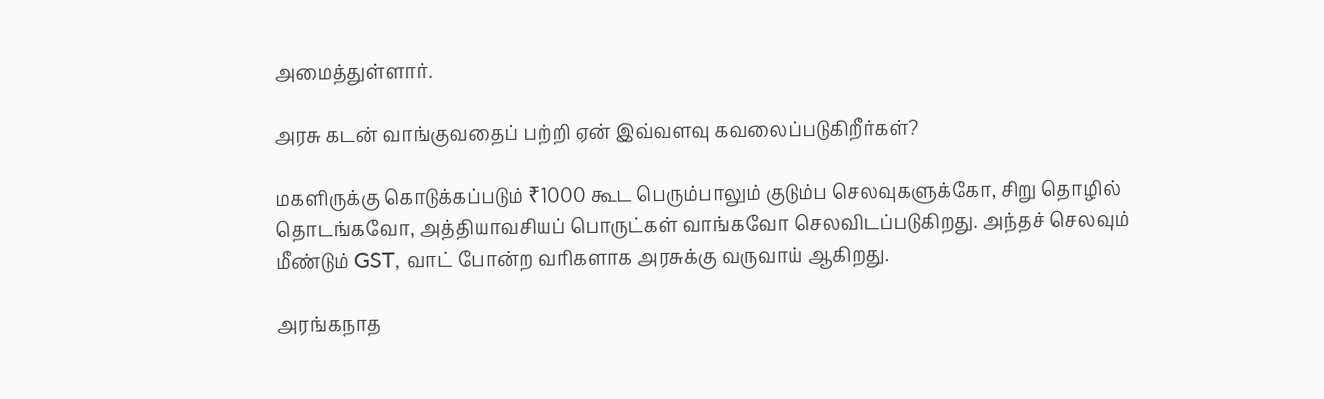அமைத்துள்ளார்.

அரசு கடன் வாங்குவதைப் பற்றி ஏன் இவ்வளவு கவலைப்படுகிறீர்கள்?

மகளிருக்கு கொடுக்கப்படும் ₹1000 கூட பெரும்பாலும் குடும்ப செலவுகளுக்கோ, சிறு தொழில் தொடங்கவோ, அத்தியாவசியப் பொருட்கள் வாங்கவோ செலவிடப்படுகிறது. அந்தச் செலவும் மீண்டும் GST, வாட் போன்ற வரிகளாக அரசுக்கு வருவாய் ஆகிறது.

அரங்கநாத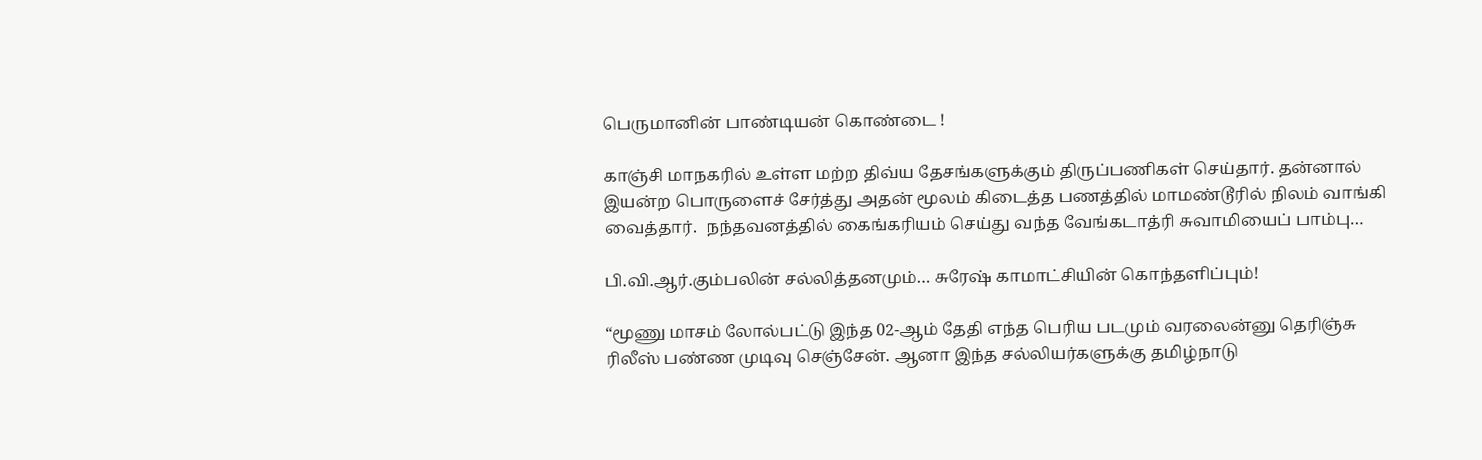பெருமானின் பாண்டியன் கொண்டை !

காஞ்சி மாநகரில் உள்ள மற்ற திவ்ய தேசங்களுக்கும் திருப்பணிகள் செய்தார். தன்னால் இயன்ற பொருளைச் சேர்த்து அதன் மூலம் கிடைத்த பணத்தில் மாமண்டூரில் நிலம் வாங்கி வைத்தார்.  நந்தவனத்தில் கைங்கரியம் செய்து வந்த வேங்கடாத்ரி சுவாமியைப் பாம்பு…

பி.வி.ஆர்.கும்பலின் சல்லித்தனமும்… சுரேஷ் காமாட்சியின் கொந்தளிப்பும்!

“மூணு மாசம் லோல்பட்டு இந்த 02-ஆம் தேதி எந்த பெரிய படமும் வரலைன்னு தெரிஞ்சு ரிலீஸ் பண்ண முடிவு செஞ்சேன். ஆனா இந்த சல்லியர்களுக்கு தமிழ்நாடு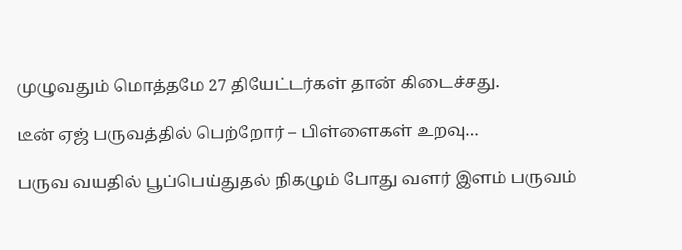முழுவதும் மொத்தமே 27 தியேட்டர்கள் தான் கிடைச்சது.

டீன் ஏஜ் பருவத்தில் பெற்றோர் – பிள்ளைகள் உறவு…

பருவ வயதில் பூப்பெய்துதல் நிகழும் போது வளர் இளம் பருவம்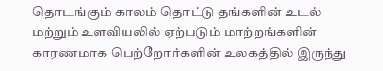தொடங்கும் காலம் தொட்டு தங்களின் உடல் மற்றும் உளவியலில் ஏற்படும் மாற்றங்களின் காரணமாக பெற்றோர்களின் உலகத்தில் இருந்து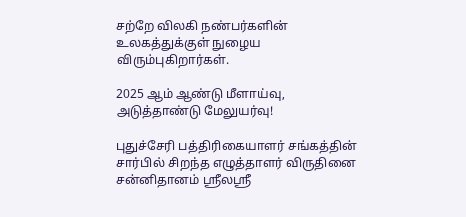சற்றே விலகி நண்பர்களின் உலகத்துக்குள் நுழைய விரும்புகிறார்கள்.

2025 ஆம் ஆண்டு மீளாய்வு, அடுத்தாண்டு மேலுயர்வு!

புதுச்சேரி பத்திரிகையாளர் சங்கத்தின் சார்பில் சிறந்த எழுத்தாளர் விருதினை சன்னிதானம் ஸ்ரீலஸ்ரீ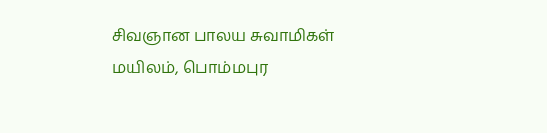சிவஞான பாலய சுவாமிகள் மயிலம், பொம்மபுர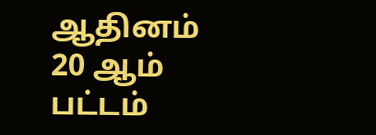ஆதினம் 20 ஆம் பட்டம்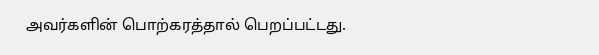அவர்களின் பொற்கரத்தால் பெறப்பட்டது.